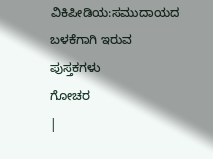ವಿಕಿಪೀಡಿಯ:ಸಮುದಾಯದ ಬಳಕೆಗಾಗಿ ಇರುವ ಪುಸ್ತಕಗಳು
ಗೋಚರ
|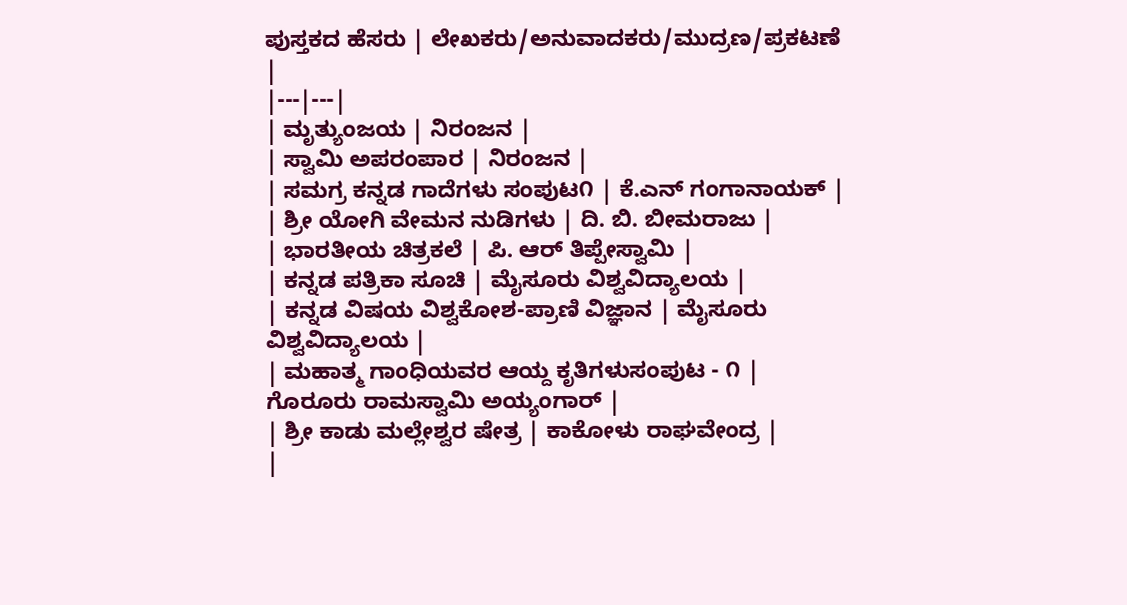ಪುಸ್ತಕದ ಹೆಸರು | ಲೇಖಕರು/ಅನುವಾದಕರು/ಮುದ್ರಣ/ಪ್ರಕಟಣೆ |
|---|---|
| ಮೃತ್ಯುಂಜಯ | ನಿರಂಜನ |
| ಸ್ವಾಮಿ ಅಪರಂಪಾರ | ನಿರಂಜನ |
| ಸಮಗ್ರ ಕನ್ನಡ ಗಾದೆಗಳು ಸಂಪುಟ೧ | ಕೆ.ಎನ್ ಗಂಗಾನಾಯಕ್ |
| ಶ್ರೀ ಯೋಗಿ ವೇಮನ ನುಡಿಗಳು | ದಿ. ಬಿ. ಬೀಮರಾಜು |
| ಭಾರತೀಯ ಚಿತ್ರಕಲೆ | ಪಿ. ಆರ್ ತಿಪ್ಪೇಸ್ವಾಮಿ |
| ಕನ್ನಡ ಪತ್ರಿಕಾ ಸೂಚಿ | ಮೈಸೂರು ವಿಶ್ವವಿದ್ಯಾಲಯ |
| ಕನ್ನಡ ವಿಷಯ ವಿಶ್ವಕೋಶ-ಪ್ರಾಣಿ ವಿಜ್ಞಾನ | ಮೈಸೂರು ವಿಶ್ವವಿದ್ಯಾಲಯ |
| ಮಹಾತ್ಮ ಗಾಂಧಿಯವರ ಆಯ್ದ ಕೃತಿಗಳುಸಂಪುಟ - ೧ | ಗೊರೂರು ರಾಮಸ್ವಾಮಿ ಅಯ್ಯಂಗಾರ್ |
| ಶ್ರೀ ಕಾಡು ಮಲ್ಲೇಶ್ವರ ಷೇತ್ರ | ಕಾಕೋಳು ರಾಘವೇಂದ್ರ |
|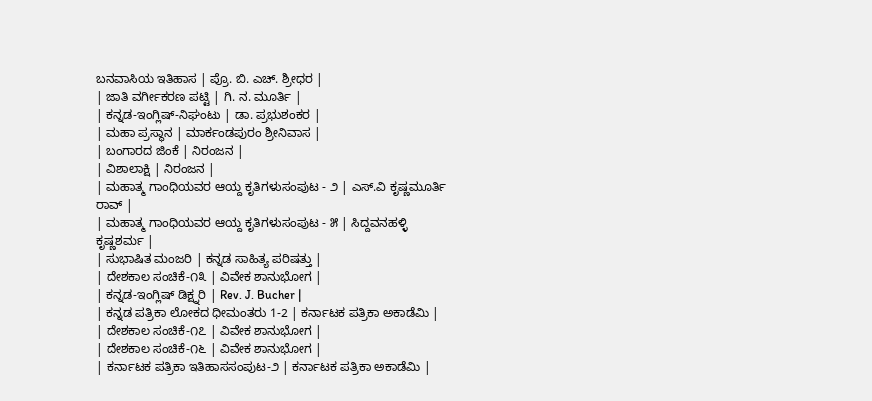ಬನವಾಸಿಯ ಇತಿಹಾಸ | ಪ್ರೊ. ಬಿ. ಎಚ್. ಶ್ರೀಧರ |
| ಜಾತಿ ವರ್ಗೀಕರಣ ಪಟ್ಟಿ | ಗಿ. ನ. ಮೂರ್ತಿ |
| ಕನ್ನಡ-ಇಂಗ್ಲಿಷ್-ನಿಘಂಟು | ಡಾ. ಪ್ರಭುಶಂಕರ |
| ಮಹಾ ಪ್ರಸ್ಥಾನ | ಮಾರ್ಕಂಡಪುರಂ ಶ್ರೀನಿವಾಸ |
| ಬಂಗಾರದ ಜಿಂಕೆ | ನಿರಂಜನ |
| ವಿಶಾಲಾಕ್ಷಿ | ನಿರಂಜನ |
| ಮಹಾತ್ಮ ಗಾಂಧಿಯವರ ಆಯ್ದ ಕೃತಿಗಳುಸಂಪುಟ - ೨ | ಎಸ್.ವಿ ಕೃಷ್ಣಮೂರ್ತಿ ರಾವ್ |
| ಮಹಾತ್ಮ ಗಾಂಧಿಯವರ ಆಯ್ದ ಕೃತಿಗಳುಸಂಪುಟ - ೫ | ಸಿದ್ದವನಹಳ್ಳಿ ಕೃಷ್ಣಶರ್ಮ |
| ಸುಭಾಷಿತ ಮಂಜರಿ | ಕನ್ನಡ ಸಾಹಿತ್ಯ ಪರಿಷತ್ತು |
| ದೇಶಕಾಲ ಸಂಚಿಕೆ-೧೩ | ವಿವೇಕ ಶಾನುಭೋಗ |
| ಕನ್ನಡ-ಇಂಗ್ಲಿಷ್ ಡಿಕ್ಷ್ನರಿ | Rev. J. Bucher |
| ಕನ್ನಡ ಪತ್ರಿಕಾ ಲೋಕದ ಧೀಮಂತರು 1-2 | ಕರ್ನಾಟಕ ಪತ್ರಿಕಾ ಅಕಾಡೆಮಿ |
| ದೇಶಕಾಲ ಸಂಚಿಕೆ-೧೭ | ವಿವೇಕ ಶಾನುಭೋಗ |
| ದೇಶಕಾಲ ಸಂಚಿಕೆ-೧೬ | ವಿವೇಕ ಶಾನುಭೋಗ |
| ಕರ್ನಾಟಕ ಪತ್ರಿಕಾ ಇತಿಹಾಸಸಂಪುಟ-೨ | ಕರ್ನಾಟಕ ಪತ್ರಿಕಾ ಅಕಾಡೆಮಿ |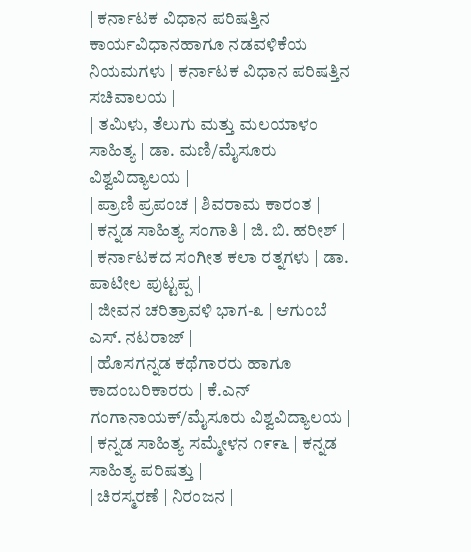| ಕರ್ನಾಟಕ ವಿಧಾನ ಪರಿಷತ್ತಿನ ಕಾರ್ಯವಿಧಾನಹಾಗೂ ನಡವಳಿಕೆಯ ನಿಯಮಗಳು | ಕರ್ನಾಟಕ ವಿಧಾನ ಪರಿಷತ್ತಿನ ಸಚಿವಾಲಯ |
| ತಮಿಳು, ತೆಲುಗು ಮತ್ತು ಮಲಯಾಳಂ ಸಾಹಿತ್ಯ | ಡಾ. ಮಣಿ/ಮೈಸೂರು ವಿಶ್ವವಿದ್ಯಾಲಯ |
| ಪ್ರಾಣಿ ಪ್ರಪಂಚ | ಶಿವರಾಮ ಕಾರಂತ |
| ಕನ್ನಡ ಸಾಹಿತ್ಯ ಸಂಗಾತಿ | ಜಿ. ಬಿ. ಹರೀಶ್ |
| ಕರ್ನಾಟಕದ ಸಂಗೀತ ಕಲಾ ರತ್ನಗಳು | ಡಾ. ಪಾಟೀಲ ಪುಟ್ಟಪ್ಪ |
| ಜೀವನ ಚರಿತ್ರಾವಳಿ ಭಾಗ-೩ | ಆಗುಂಬೆ ಎಸ್. ನಟರಾಜ್ |
| ಹೊಸಗನ್ನಡ ಕಥೆಗಾರರು ಹಾಗೂ ಕಾದಂಬರಿಕಾರರು | ಕೆ.ಎನ್ ಗಂಗಾನಾಯಕ್/ಮೈಸೂರು ವಿಶ್ವವಿದ್ಯಾಲಯ |
| ಕನ್ನಡ ಸಾಹಿತ್ಯ ಸಮ್ಮೇಳನ ೧೯೯೬ | ಕನ್ನಡ ಸಾಹಿತ್ಯ ಪರಿಷತ್ತು |
| ಚಿರಸ್ಮರಣೆ | ನಿರಂಜನ |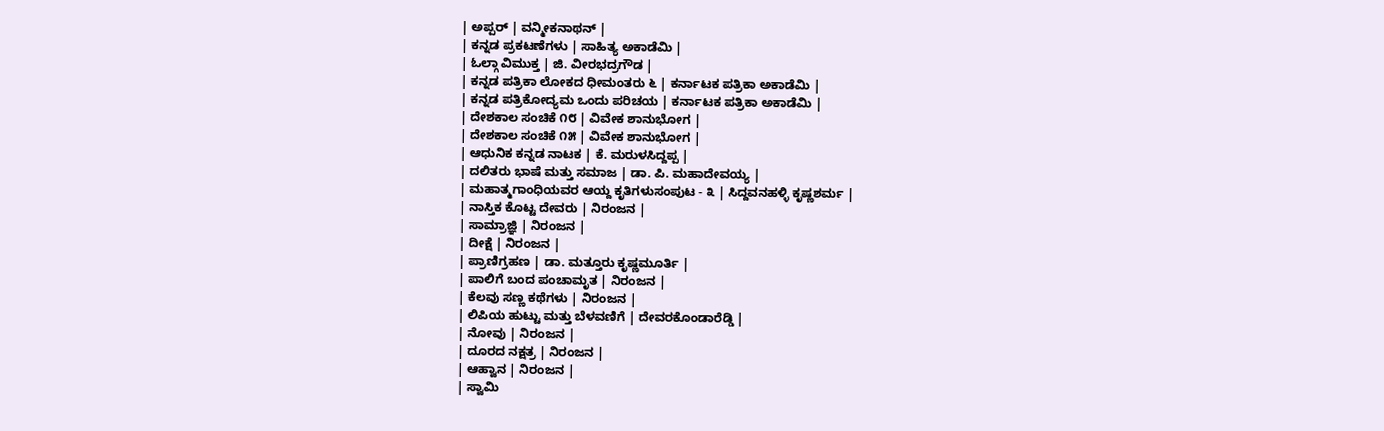| ಅಪ್ಪರ್ | ವನ್ಮೀಕನಾಥನ್ |
| ಕನ್ನಡ ಪ್ರಕಟಣೆಗಳು | ಸಾಹಿತ್ಯ ಅಕಾಡೆಮಿ |
| ಓಲ್ಗಾ ವಿಮುಕ್ತ | ಜಿ. ವೀರಭದ್ರಗೌಡ |
| ಕನ್ನಡ ಪತ್ರಿಕಾ ಲೋಕದ ಧೀಮಂತರು ೬ | ಕರ್ನಾಟಕ ಪತ್ರಿಕಾ ಅಕಾಡೆಮಿ |
| ಕನ್ನಡ ಪತ್ರಿಕೋದ್ಯಮ ಒಂದು ಪರಿಚಯ | ಕರ್ನಾಟಕ ಪತ್ರಿಕಾ ಅಕಾಡೆಮಿ |
| ದೇಶಕಾಲ ಸಂಚಿಕೆ ೧೮ | ವಿವೇಕ ಶಾನುಭೋಗ |
| ದೇಶಕಾಲ ಸಂಚಿಕೆ ೧೫ | ವಿವೇಕ ಶಾನುಭೋಗ |
| ಆಧುನಿಕ ಕನ್ನಡ ನಾಟಕ | ಕೆ. ಮರುಳಸಿದ್ದಪ್ಪ |
| ದಲಿತರು ಭಾಷೆ ಮತ್ತು ಸಮಾಜ | ಡಾ. ಪಿ. ಮಹಾದೇವಯ್ಯ |
| ಮಹಾತ್ಮಗಾಂಧಿಯವರ ಆಯ್ದ ಕೃತಿಗಳುಸಂಪುಟ - ೩ | ಸಿದ್ದವನಹಳ್ಳಿ ಕೃಷ್ಣಶರ್ಮ |
| ನಾಸ್ತಿಕ ಕೊಟ್ಟ ದೇವರು | ನಿರಂಜನ |
| ಸಾಮ್ರಾಜ್ಞಿ | ನಿರಂಜನ |
| ದೀಕ್ಷೆ | ನಿರಂಜನ |
| ಪ್ರಾಣಿಗ್ರಹಣ | ಡಾ. ಮತ್ತೂರು ಕೃಷ್ಣಮೂರ್ತಿ |
| ಪಾಲಿಗೆ ಬಂದ ಪಂಚಾಮೃತ | ನಿರಂಜನ |
| ಕೆಲವು ಸಣ್ಣ ಕಥೆಗಳು | ನಿರಂಜನ |
| ಲಿಪಿಯ ಹುಟ್ಟು ಮತ್ತು ಬೆಳವಣಿಗೆ | ದೇವರಕೊಂಡಾರೆಡ್ಡಿ |
| ನೋವು | ನಿರಂಜನ |
| ದೂರದ ನಕ್ಷತ್ರ | ನಿರಂಜನ |
| ಆಹ್ವಾನ | ನಿರಂಜನ |
| ಸ್ವಾಮಿ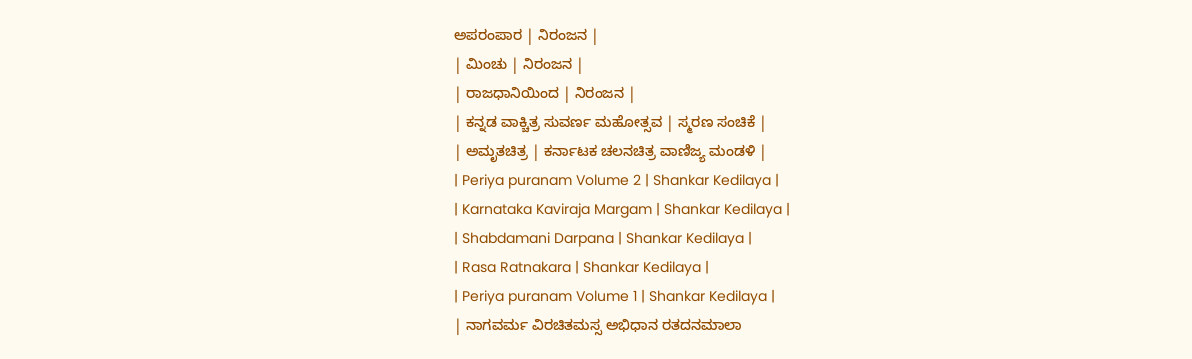ಅಪರಂಪಾರ | ನಿರಂಜನ |
| ಮಿಂಚು | ನಿರಂಜನ |
| ರಾಜಧಾನಿಯಿಂದ | ನಿರಂಜನ |
| ಕನ್ನಡ ವಾಕ್ಚಿತ್ರ ಸುವರ್ಣ ಮಹೋತ್ಸವ | ಸ್ಮರಣ ಸಂಚಿಕೆ |
| ಅಮೃತಚಿತ್ರ | ಕರ್ನಾಟಕ ಚಲನಚಿತ್ರ ವಾಣಿಜ್ಯ ಮಂಡಳಿ |
| Periya puranam Volume 2 | Shankar Kedilaya |
| Karnataka Kaviraja Margam | Shankar Kedilaya |
| Shabdamani Darpana | Shankar Kedilaya |
| Rasa Ratnakara | Shankar Kedilaya |
| Periya puranam Volume 1 | Shankar Kedilaya |
| ನಾಗವರ್ಮ ವಿರಚಿತಮಸ್ಸ ಅಭಿಧಾನ ರತದನಮಾಲಾ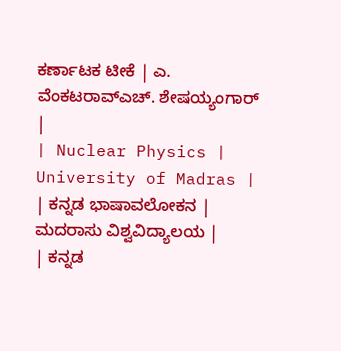ಕರ್ಣಾಟಕ ಟೀಕೆ | ಎ. ವೆಂಕಟರಾವ್ಎಚ್. ಶೇಷಯ್ಯಂಗಾರ್ |
| Nuclear Physics | University of Madras |
| ಕನ್ನಡ ಭಾಷಾವಲೋಕನ | ಮದರಾಸು ವಿಶ್ವವಿದ್ಯಾಲಯ |
| ಕನ್ನಡ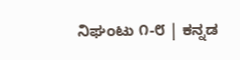ನಿಘಂಟು ೧-೮ | ಕನ್ನಡ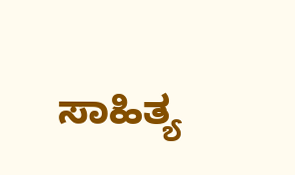ಸಾಹಿತ್ಯ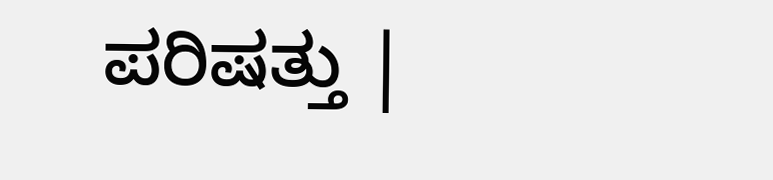ಪರಿಷತ್ತು |